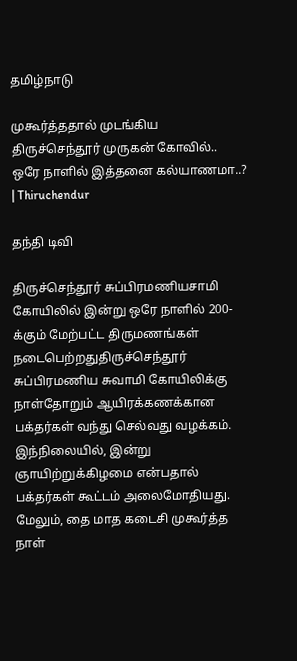தமிழ்நாடு

முகூர்த்ததால் முடங்கிய திருச்செந்தூர் முருகன் கோவில்.. ஒரே நாளில் இத்தனை கல்யாணமா..? | Thiruchendur

தந்தி டிவி

திருச்செந்தூர் சுப்பிரமணியசாமி கோயிலில் இன்று ஒரே நாளில் 200-க்கும் மேற்பட்ட திருமணங்கள் நடைபெற்றதுதிருச்செந்தூர் சுப்பிரமணிய சுவாமி கோயிலிக்கு நாள்தோறும் ஆயிரக்கணக்கான பக்தர்கள் வந்து செல்வது வழக்கம். இந்நிலையில், இன்று ஞாயிற்றுக்கிழமை என்பதால் பக்தர்கள் கூட்டம் அலைமோதியது. மேலும், தை மாத கடைசி முகூர்த்த நாள்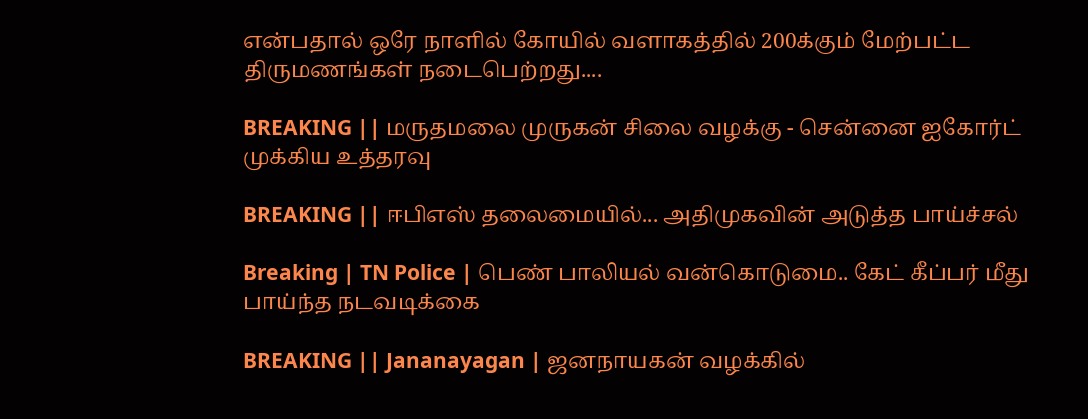என்பதால் ஒரே நாளில் கோயில் வளாகத்தில் 200க்கும் மேற்பட்ட திருமணங்கள் நடைபெற்றது....

BREAKING || மருதமலை முருகன் சிலை வழக்கு - சென்னை ஐகோர்ட் முக்கிய உத்தரவு

BREAKING || ஈபிஎஸ் தலைமையில்... அதிமுகவின் அடுத்த பாய்ச்சல்

Breaking | TN Police | பெண் பாலியல் வன்கொடுமை.. கேட் கீப்பர் மீது பாய்ந்த நடவடிக்கை

BREAKING || Jananayagan | ஜனநாயகன் வழக்கில்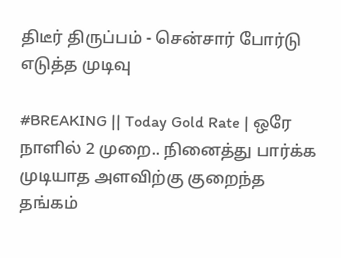திடீர் திருப்பம் - சென்சார் போர்டு எடுத்த முடிவு

#BREAKING || Today Gold Rate | ஒரே நாளில் 2 முறை.. நினைத்து பார்க்க முடியாத அளவிற்கு குறைந்த தங்கம்